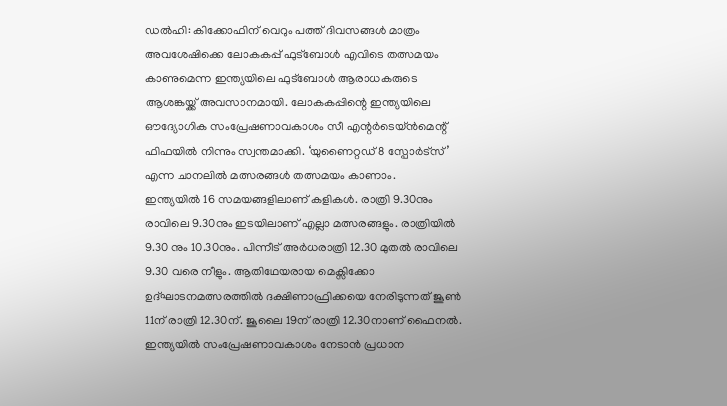ഡൽഹി: കിക്കോഫിന് വെറും പത്ത് ദിവസങ്ങൾ മാത്രം അവശേഷിക്കെ ലോകകപ്പ് ഫുട്ബോൾ എവിടെ തത്സമയം കാണുമെന്ന ഇന്ത്യയിലെ ഫുട്ബോൾ ആരാധകരുടെ ആശങ്കയ്ക്ക് അവസാനമായി. ലോകകപ്പിന്റെ ഇന്ത്യയിലെ ഔദ്യോഗിക സംപ്രേഷണാവകാശം സീ എന്റർടെയ്ൻമെന്റ് ഫിഫയിൽ നിന്നും സ്വന്തമാക്കി. ‘യുണൈറ്റഡ് 8 സ്പോർട്സ്’ എന്ന ചാനലിൽ മത്സരങ്ങൾ തത്സമയം കാണാം.
ഇന്ത്യയിൽ 16 സമയങ്ങളിലാണ് കളികൾ. രാത്രി 9.30നും രാവിലെ 9.30നും ഇടയിലാണ് എല്ലാ മത്സരങ്ങളും. രാത്രിയിൽ 9.30 നും 10.30നും. പിന്നീട് അർധരാത്രി 12.30 മുതൽ രാവിലെ 9.30 വരെ നീളും. ആതിഥേയരായ മെക്സിക്കോ ഉദ്ഘാടനമത്സരത്തിൽ ദക്ഷിണാഫ്രിക്കയെ നേരിടുന്നത് ജൂൺ 11ന് രാത്രി 12.30ന്. ജൂലൈ 19ന് രാത്രി 12.30നാണ് ഫൈനൽ.
ഇന്ത്യയിൽ സംപ്രേഷണാവകാശം നേടാൻ പ്രധാന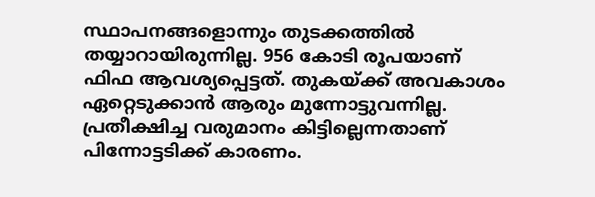സ്ഥാപനങ്ങളൊന്നും തുടക്കത്തിൽ തയ്യാറായിരുന്നില്ല. 956 കോടി രൂപയാണ് ഫിഫ ആവശ്യപ്പെട്ടത്. തുകയ്ക്ക് അവകാശം ഏറ്റെടുക്കാൻ ആരും മുന്നോട്ടുവന്നില്ല. പ്രതീക്ഷിച്ച വരുമാനം കിട്ടില്ലെന്നതാണ് പിന്നോട്ടടിക്ക് കാരണം.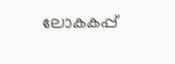ലോകകപ്പ്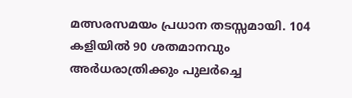മത്സരസമയം പ്രധാന തടസ്സമായി. 104 കളിയിൽ 90 ശതമാനവും അർധരാത്രിക്കും പുലർച്ചെ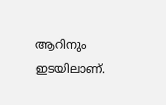ആറിനും ഇടയിലാണ്.